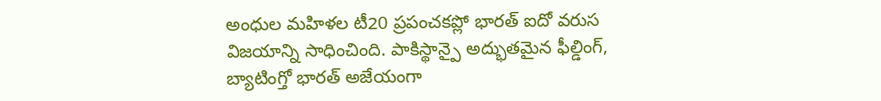అంధుల మహిళల టీ20 ప్రపంచకప్లో భారత్ ఐదో వరుస విజయాన్ని సాధించింది. పాకిస్థాన్పై అద్భుతమైన ఫీల్డింగ్, బ్యాటింగ్తో భారత్ అజేయంగా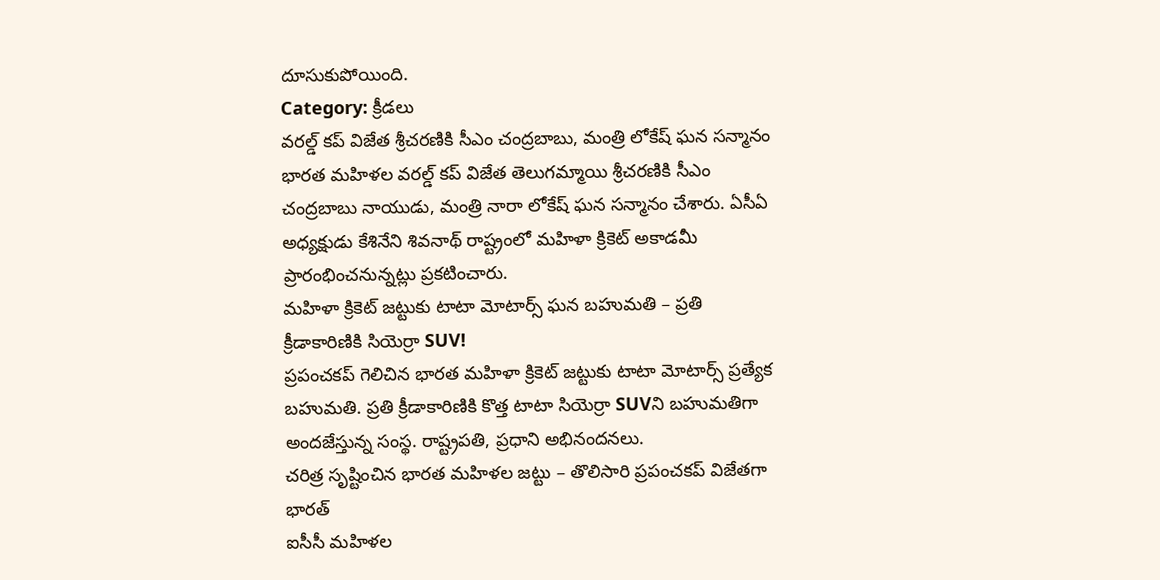దూసుకుపోయింది.
Category: క్రీడలు
వరల్డ్ కప్ విజేత శ్రీచరణికి సీఎం చంద్రబాబు, మంత్రి లోకేష్ ఘన సన్మానం
భారత మహిళల వరల్డ్ కప్ విజేత తెలుగమ్మాయి శ్రీచరణికి సీఎం చంద్రబాబు నాయుడు, మంత్రి నారా లోకేష్ ఘన సన్మానం చేశారు. ఏసీఏ అధ్యక్షుడు కేశినేని శివనాథ్ రాష్ట్రంలో మహిళా క్రికెట్ అకాడమీ ప్రారంభించనున్నట్లు ప్రకటించారు.
మహిళా క్రికెట్ జట్టుకు టాటా మోటార్స్ ఘన బహుమతి – ప్రతి క్రీడాకారిణికి సియెర్రా SUV!
ప్రపంచకప్ గెలిచిన భారత మహిళా క్రికెట్ జట్టుకు టాటా మోటార్స్ ప్రత్యేక బహుమతి. ప్రతి క్రీడాకారిణికి కొత్త టాటా సియెర్రా SUVని బహుమతిగా అందజేస్తున్న సంస్థ. రాష్ట్రపతి, ప్రధాని అభినందనలు.
చరిత్ర సృష్టించిన భారత మహిళల జట్టు – తొలిసారి ప్రపంచకప్ విజేతగా భారత్
ఐసీసీ మహిళల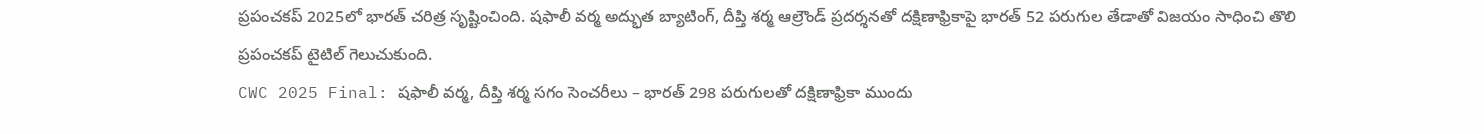ప్రపంచకప్ 2025లో భారత్ చరిత్ర సృష్టించింది. షఫాలీ వర్మ అద్భుత బ్యాటింగ్, దీప్తి శర్మ ఆల్రౌండ్ ప్రదర్శనతో దక్షిణాఫ్రికాపై భారత్ 52 పరుగుల తేడాతో విజయం సాధించి తొలి ప్రపంచకప్ టైటిల్ గెలుచుకుంది.
CWC 2025 Final: షఫాలీ వర్మ, దీప్తి శర్మ సగం సెంచరీలు – భారత్ 298 పరుగులతో దక్షిణాఫ్రికా ముందు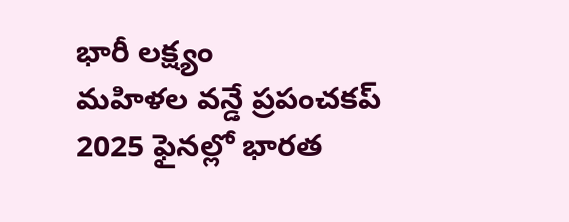భారీ లక్ష్యం
మహిళల వన్డే ప్రపంచకప్ 2025 ఫైనల్లో భారత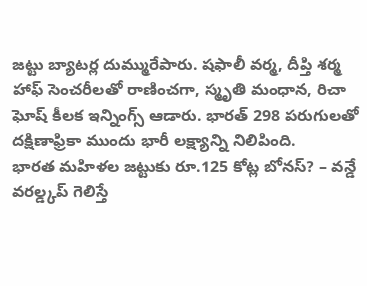జట్టు బ్యాటర్ల దుమ్మురేపారు. షఫాలీ వర్మ, దీప్తి శర్మ హాఫ్ సెంచరీలతో రాణించగా, స్మృతి మంధాన, రిచా ఘోష్ కీలక ఇన్నింగ్స్ ఆడారు. భారత్ 298 పరుగులతో దక్షిణాఫ్రికా ముందు భారీ లక్ష్యాన్ని నిలిపింది.
భారత మహిళల జట్టుకు రూ.125 కోట్ల బోనస్? – వన్డే వరల్డ్కప్ గెలిస్తే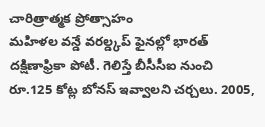చారిత్రాత్మక ప్రోత్సాహం
మహిళల వన్డే వరల్డ్కప్ ఫైనల్లో భారత్ దక్షిణాఫ్రికా పోటీ. గెలిస్తే బీసీసీఐ నుంచి రూ.125 కోట్ల బోనస్ ఇవ్వాలని చర్చలు. 2005,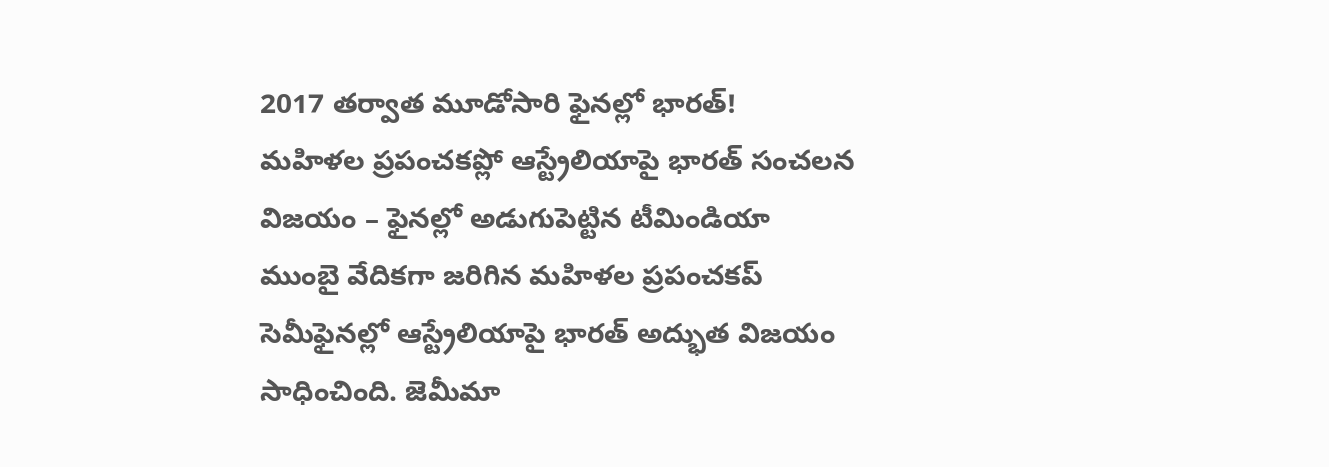2017 తర్వాత మూడోసారి ఫైనల్లో భారత్!
మహిళల ప్రపంచకప్లో ఆస్ట్రేలియాపై భారత్ సంచలన విజయం – ఫైనల్లో అడుగుపెట్టిన టీమిండియా
ముంబై వేదికగా జరిగిన మహిళల ప్రపంచకప్ సెమీఫైనల్లో ఆస్ట్రేలియాపై భారత్ అద్భుత విజయం సాధించింది. జెమీమా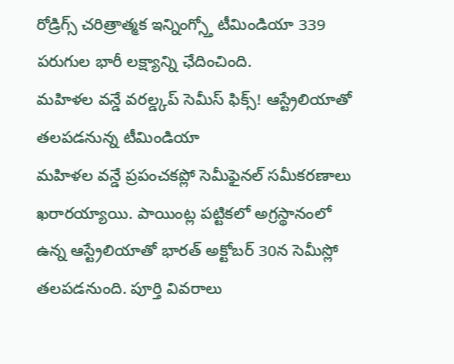రోడ్రిగ్స్ చరిత్రాత్మక ఇన్నింగ్స్తో టీమిండియా 339 పరుగుల భారీ లక్ష్యాన్ని ఛేదించింది.
మహిళల వన్డే వరల్డ్కప్ సెమీస్ ఫిక్స్! ఆస్ట్రేలియాతో తలపడనున్న టీమిండియా
మహిళల వన్డే ప్రపంచకప్లో సెమీఫైనల్ సమీకరణాలు ఖరారయ్యాయి. పాయింట్ల పట్టికలో అగ్రస్థానంలో ఉన్న ఆస్ట్రేలియాతో భారత్ అక్టోబర్ 30న సెమీస్లో తలపడనుంది. పూర్తి వివరాలు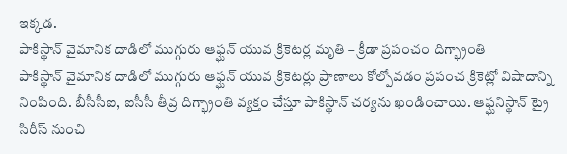ఇక్కడ.
పాకిస్థాన్ వైమానిక దాడిలో ముగ్గురు ఆఫ్ఘన్ యువ క్రికెటర్ల మృతి – క్రీడా ప్రపంచం దిగ్భ్రాంతి
పాకిస్థాన్ వైమానిక దాడిలో ముగ్గురు ఆఫ్ఘన్ యువ క్రికెటర్లు ప్రాణాలు కోల్పోవడం ప్రపంచ క్రికెట్లో విషాదాన్ని నింపింది. బీసీసీఐ, ఐసీసీ తీవ్ర దిగ్భ్రాంతి వ్యక్తం చేస్తూ పాకిస్థాన్ చర్యను ఖండించాయి. ఆఫ్ఘనిస్థాన్ ట్రై సిరీస్ నుంచి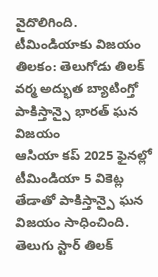వైదొలిగింది.
టీమిండియాకు విజయం తిలకం: తెలుగోడు తిలక్ వర్మ అద్భుత బ్యాటింగ్తో పాకిస్తాన్పై భారత్ ఘన విజయం
ఆసియా కప్ 2025 ఫైనల్లో టీమిండియా 5 వికెట్ల తేడాతో పాకిస్తాన్పై ఘన విజయం సాధించింది. తెలుగు స్టార్ తిలక్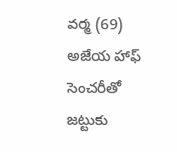వర్మ (69) అజేయ హాఫ్ సెంచరీతో జట్టుకు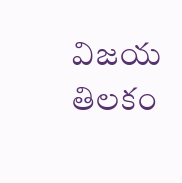విజయ తిలకం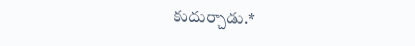కుదుర్చాడు.*